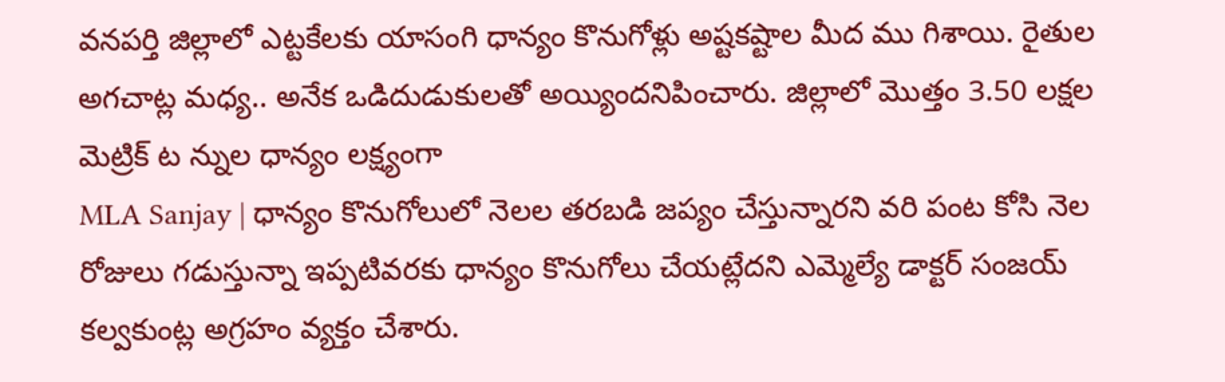వనపర్తి జిల్లాలో ఎట్టకేలకు యాసంగి ధాన్యం కొనుగోళ్లు అష్టకష్టాల మీద ము గిశాయి. రైతుల అగచాట్ల మధ్య.. అనేక ఒడిదుడుకులతో అయ్యిందనిపించారు. జిల్లాలో మొత్తం 3.50 లక్షల మెట్రిక్ ట న్నుల ధాన్యం లక్ష్యంగా
MLA Sanjay | ధాన్యం కొనుగోలులో నెలల తరబడి జప్యం చేస్తున్నారని వరి పంట కోసి నెల రోజులు గడుస్తున్నా ఇప్పటివరకు ధాన్యం కొనుగోలు చేయట్లేదని ఎమ్మెల్యే డాక్టర్ సంజయ్ కల్వకుంట్ల అగ్రహం వ్యక్తం చేశారు.